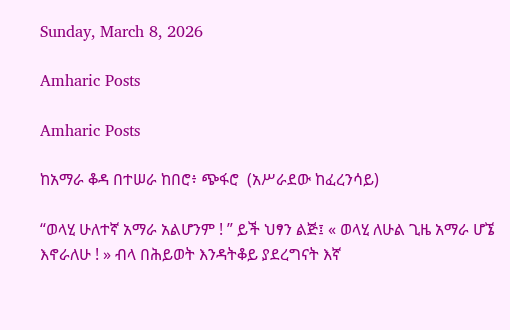Sunday, March 8, 2026

Amharic Posts

Amharic Posts

ከአማራ ቆዳ በተሠራ ከበሮ፥ ጭፋሮ  (አሥራደው ከፈረንሳይ)

“ወላሂ ሁለተኛ አማራ አልሆንም ! ” ይች ህፃን ልጅ፤ « ወላሂ ለሁል ጊዜ አማራ ሆኜ እኖራለሁ ! » ብላ በሕይወት እንዳትቆይ ያደረግናት እኛ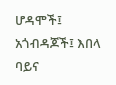ሆዳሞች፤ አጎብዳጆች፤ እበላ ባይና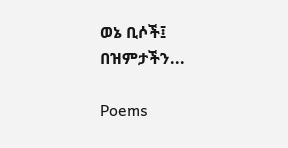ወኔ ቢሶች፤ በዝምታችን...

Poems